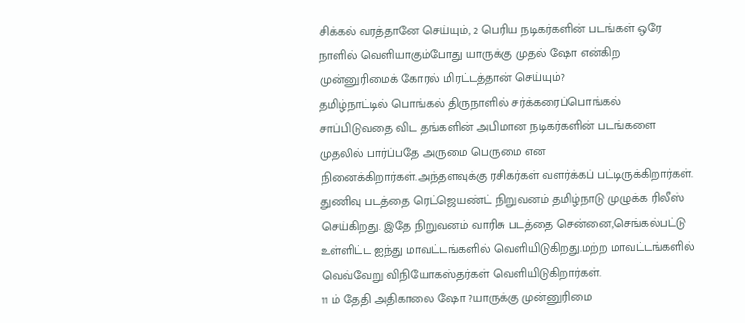சிக்கல் வரத்தானே செய்யும், 2 பெரிய நடிகர்களின் படங்கள் ஒரே நாளில் வெளியாகும்போது யாருக்கு முதல் ஷோ என்கிற முன்னுரிமைக் கோரல் மிரட்டத்தான் செய்யும்?
தமிழ்நாட்டில் பொங்கல் திருநாளில் சர்க்கரைப்பொங்கல் சாப்பிடுவதை விட தங்களின் அபிமான நடிகர்களின் படங்களை முதலில் பார்ப்பதே அருமை பெருமை என நினைக்கிறார்கள்.அந்தளவுக்கு ரசிகர்கள் வளர்க்கப் பட்டிருக்கிறார்கள்.
துணிவு படத்தை ரெட்ஜெயண்ட் நிறுவனம் தமிழ்நாடு முழுக்க ரிலீஸ் செய்கிறது. இதே நிறுவனம் வாரிசு படத்தை சென்னை,செங்கல்பட்டு உள்ளிட்ட ஐந்து மாவட்டங்களில் வெளியிடுகிறது.மற்ற மாவட்டங்களில் வெவ்வேறு விநியோகஸ்தர்கள் வெளியிடுகிறார்கள்.
11 ம் தேதி அதிகாலை ஷோ ?யாருக்கு முன்னுரிமை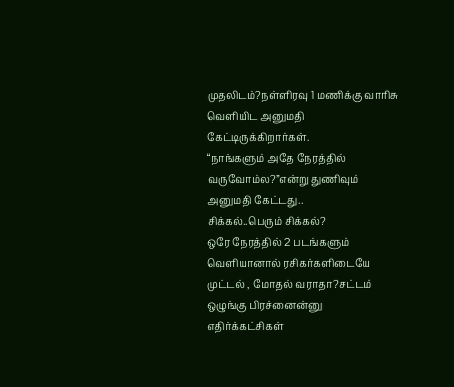முதலிடம்?நள்ளிரவு 1 மணிக்கு வாரிசு வெளியிட அனுமதி கேட்டிருக்கிறார்கள்.
“நாங்களும் அதே நேரத்தில் வருவோம்ல?”என்று துணிவும் அனுமதி கேட்டது..
சிக்கல்..பெரும் சிக்கல்?
ஒரே நேரத்தில் 2 படங்களும் வெளியானால் ரசிகர்களிடையே முட்டல் , மோதல் வராதா?சட்டம் ஒழுங்கு பிரச்னைன்னு எதிர்க்கட்சிகள்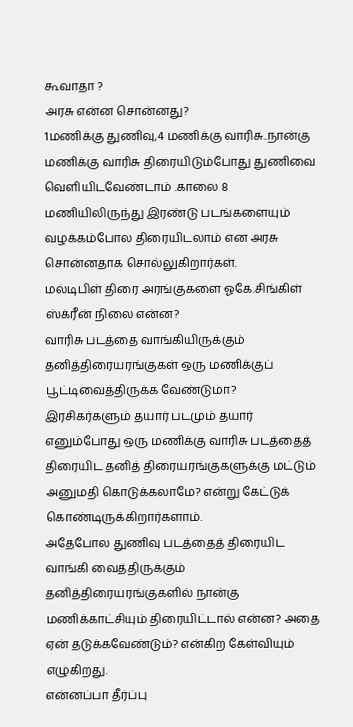கூவாதா ?
அரசு என்ன சொன்னது?
1மணிக்கு துணிவு,4 மணிக்கு வாரிசு..நான்கு மணிக்கு வாரிசு திரையிடும்போது துணிவை வெளியிடவேண்டாம் .காலை 8 மணியிலிருந்து இரண்டு படங்களையும் வழக்கம்போல திரையிடலாம் என அரசு சொன்னதாக சொல்லுகிறார்கள்.
மல்டிபிள் திரை அரங்குகளை ஓகே.சிங்கிள் ஸ்க்ரீன் நிலை என்ன?
வாரிசு படத்தை வாங்கியிருக்கும் தனித்திரையரங்குகள் ஒரு மணிக்குப் பூட்டிவைத்திருக்க வேண்டுமா? இரசிகர்களும் தயார் படமும் தயார் எனும்போது ஒரு மணிக்கு வாரிசு படத்தைத் திரையிட தனித் திரையரங்குகளுக்கு மட்டும் அனுமதி கொடுக்கலாமே? என்று கேட்டுக் கொண்டிருக்கிறார்களாம்.
அதேபோல துணிவு படத்தைத் திரையிட வாங்கி வைத்திருக்கும் தனித்திரையரங்குகளில் நான்கு மணிக்காட்சியும் திரையிட்டால் என்ன? அதை ஏன் தடுக்கவேண்டும்? என்கிற கேள்வியும் எழுகிறது.
என்னப்பா தீர்ப்பு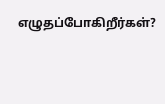எழுதப்போகிறீர்கள்?